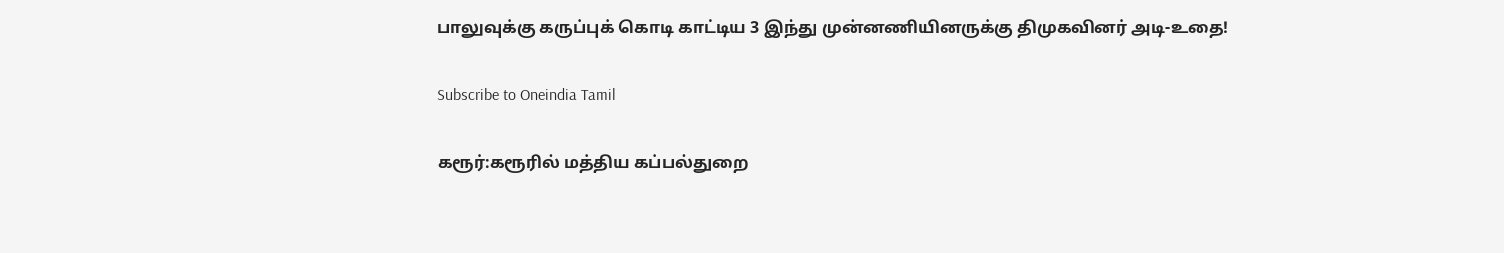பாலுவுக்கு கருப்புக் கொடி காட்டிய 3 இந்து முன்னணியினருக்கு திமுகவினர் அடி-உதை!

Subscribe to Oneindia Tamil

கரூர்:கரூரில் மத்திய கப்பல்துறை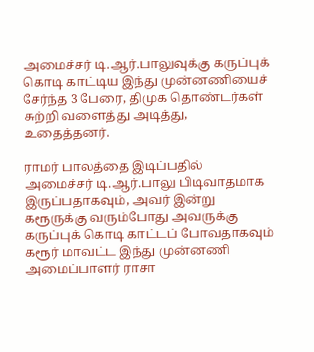அமைச்சர் டி.ஆர்.பாலுவுக்கு கருப்புக் கொடி காட்டிய இந்து முன்னணியைச் சேர்ந்த 3 பேரை, திமுக தொண்டர்கள் சுற்றி வளைத்து அடித்து, உதைத்தனர்.

ராமர் பாலத்தை இடிப்பதில் அமைச்சர் டி.ஆர்.பாலு பிடிவாதமாக இருப்பதாகவும், அவர் இன்று கரூருக்கு வரும்போது அவருக்கு கருப்புக் கொடி காட்டப் போவதாகவும் கரூர் மாவட்ட இந்து முன்னணி அமைப்பாளர் ராசா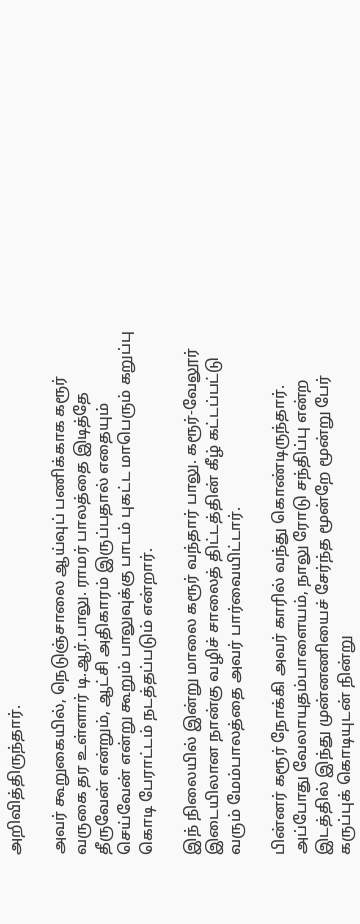அறிவித்திருந்தார்.

அவர் கூறுகையில், நெடுஞ்சாலை ஆய்வுப் பணிக்காக கரூர் வருகை தர உள்ளார் டி.ஆர்.பாலு. ராமர் பாலத்தை இடித்தே தீருவேன் என்றும், ஆட்சி அதிகாரம் இருப்பதால் எதையும் செய்வேன் என்று கூறும் பாலுவுக்கு பாடம் புகட்ட மாபெரும் கறுப்பு கொடி பேராட்டம் நடத்தப்படும் என்றார்.

இந் நிலையில் இன்று மாலை கரூர் வந்தார் பாலு. கரூர்-வேலூர் இடையிலான நான்கு வழிச் சாலைத் திட்டத்தின் கீழ் கட்டப்பட்டு வரும் மேம்பாலத்தை அவர் பார்வையிட்டார்.

பின்னர் கரூர் நோக்கி அவர் காரில் வந்து கொண்டிருந்தார். அப்போது வேலாயுதம்பாளையம், நாலு ரோடு சந்திப்பு என்ற இடத்தில் இந்து முன்னணியைச் சேர்ந்த மூன்றே மூன்று பேர் கருப்புக் கொடியுடன் நின்று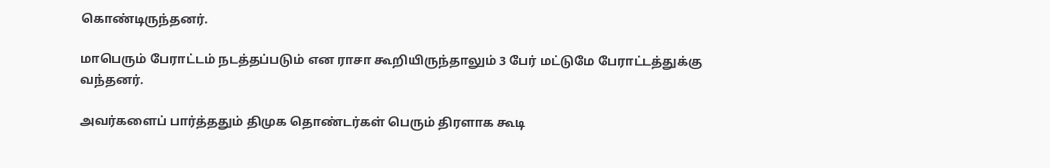கொண்டிருந்தனர்.

மாபெரும் பேராட்டம் நடத்தப்படும் என ராசா கூறியிருந்தாலும் 3 பேர் மட்டுமே பேராட்டத்துக்கு வந்தனர்.

அவர்களைப் பார்த்ததும் திமுக தொண்டர்கள் பெரும் திரளாக கூடி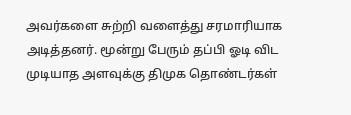அவர்களை சுற்றி வளைத்து சரமாரியாக அடித்தனர். மூன்று பேரும் தப்பி ஓடி விட முடியாத அளவுக்கு திமுக தொண்டர்கள்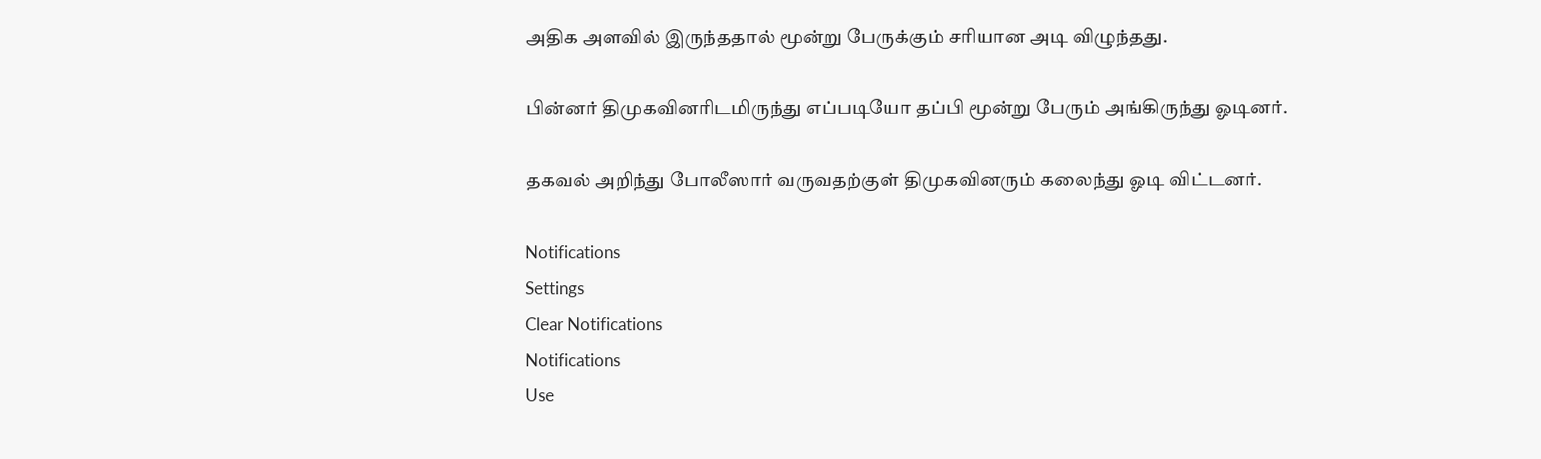அதிக அளவில் இருந்ததால் மூன்று பேருக்கும் சரியான அடி விழுந்தது.

பின்னர் திமுகவினரிடமிருந்து எப்படியோ தப்பி மூன்று பேரும் அங்கிருந்து ஓடினர்.

தகவல் அறிந்து போலீஸார் வருவதற்குள் திமுகவினரும் கலைந்து ஓடி விட்டனர்.

Notifications
Settings
Clear Notifications
Notifications
Use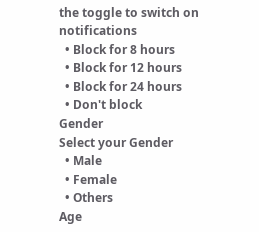the toggle to switch on notifications
  • Block for 8 hours
  • Block for 12 hours
  • Block for 24 hours
  • Don't block
Gender
Select your Gender
  • Male
  • Female
  • Others
Age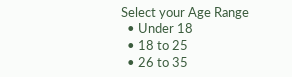Select your Age Range
  • Under 18
  • 18 to 25
  • 26 to 35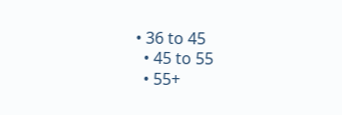• 36 to 45
  • 45 to 55
  • 55+